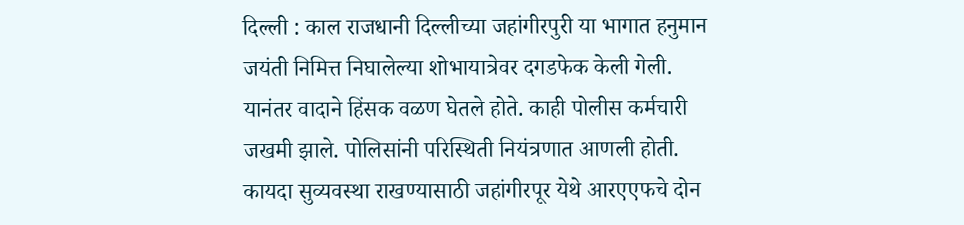दिल्ली : काल राजधानी दिल्लीच्या जहांगीरपुरी या भागात हनुमान जयंती निमित्त निघालेल्या शोभायात्रेवर दगडफेक केली गेली. यानंतर वादाने हिंसक वळण घेतले होते. काही पोलीस कर्मचारी जखमी झाले. पोलिसांनी परिस्थिती नियंत्रणात आणली होती. कायदा सुव्यवस्था राखण्यासाठी जहांगीरपूर येथे आरएएफचे दोन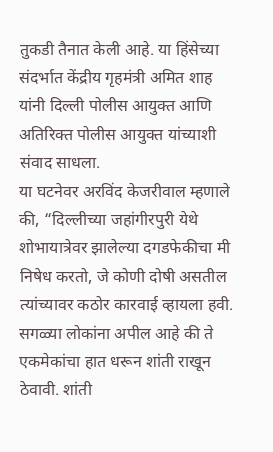तुकडी तैनात केली आहे. या हिंसेच्या संदर्भात केंद्रीय गृहमंत्री अमित शाह यांनी दिल्ली पोलीस आयुक्त आणि अतिरिक्त पोलीस आयुक्त यांच्याशी संवाद साधला.
या घटनेवर अरविंद केजरीवाल म्हणाले की, “दिल्लीच्या जहांगीरपुरी येथे शोभायात्रेवर झालेल्या दगडफेकीचा मी निषेध करतो, जे कोणी दोषी असतील त्यांच्यावर कठोर कारवाई व्हायला हवी. सगळ्या लोकांना अपील आहे की ते एकमेकांचा हात धरून शांती राखून ठेवावी. शांती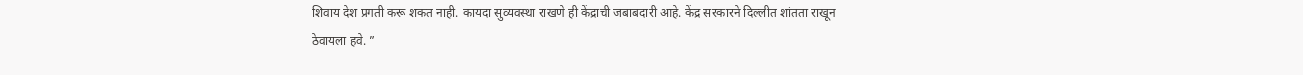शिवाय देश प्रगती करू शकत नाही. कायदा सुव्यवस्था राखणे ही केंद्राची जबाबदारी आहे. केंद्र सरकारने दिल्लीत शांतता राखून ठेवायला हवे. ”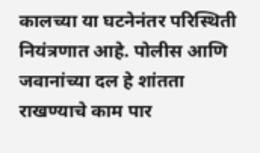कालच्या या घटनेनंतर परिस्थिती नियंत्रणात आहे. पोलीस आणि जवानांच्या दल हे शांतता राखण्याचे काम पार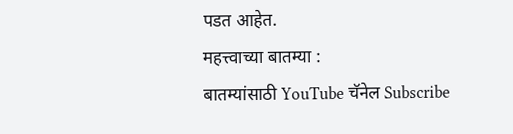पडत आहेत.
महत्त्वाच्या बातम्या :
बातम्यांसाठी YouTube चॅनेल Subscribe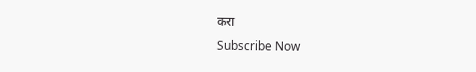करा
Subscribe Now